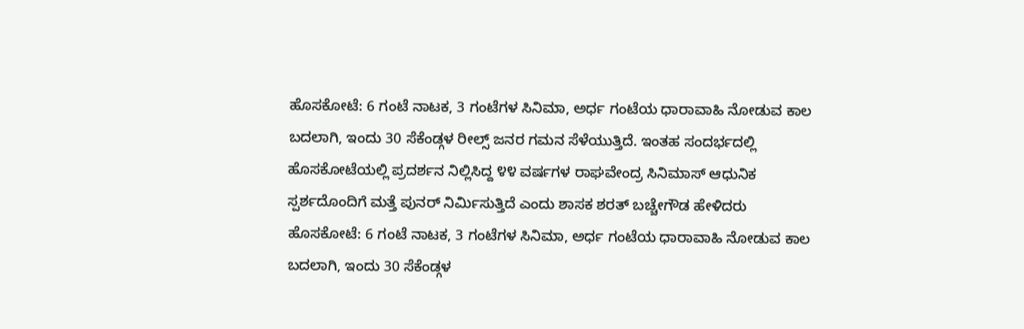ಹೊಸಕೋಟೆ: 6 ಗಂಟೆ ನಾಟಕ, 3 ಗಂಟೆಗಳ ಸಿನಿಮಾ, ಅರ್ಧ ಗಂಟೆಯ ಧಾರಾವಾಹಿ ನೋಡುವ ಕಾಲ ಬದಲಾಗಿ, ಇಂದು 30 ಸೆಕೆಂಡ್ಗಳ ರೀಲ್ಸ್ ಜನರ ಗಮನ ಸೆಳೆಯುತ್ತಿದೆ. ಇಂತಹ ಸಂದರ್ಭದಲ್ಲಿ ಹೊಸಕೋಟೆಯಲ್ಲಿ ಪ್ರದರ್ಶನ ನಿಲ್ಲಿಸಿದ್ದ ೪೪ ವರ್ಷಗಳ ರಾಘವೇಂದ್ರ ಸಿನಿಮಾಸ್ ಆಧುನಿಕ ಸ್ಪರ್ಶದೊಂದಿಗೆ ಮತ್ತೆ ಪುನರ್ ನಿರ್ಮಿಸುತ್ತಿದೆ ಎಂದು ಶಾಸಕ ಶರತ್ ಬಚ್ಚೇಗೌಡ ಹೇಳಿದರು
ಹೊಸಕೋಟೆ: 6 ಗಂಟೆ ನಾಟಕ, 3 ಗಂಟೆಗಳ ಸಿನಿಮಾ, ಅರ್ಧ ಗಂಟೆಯ ಧಾರಾವಾಹಿ ನೋಡುವ ಕಾಲ ಬದಲಾಗಿ, ಇಂದು 30 ಸೆಕೆಂಡ್ಗಳ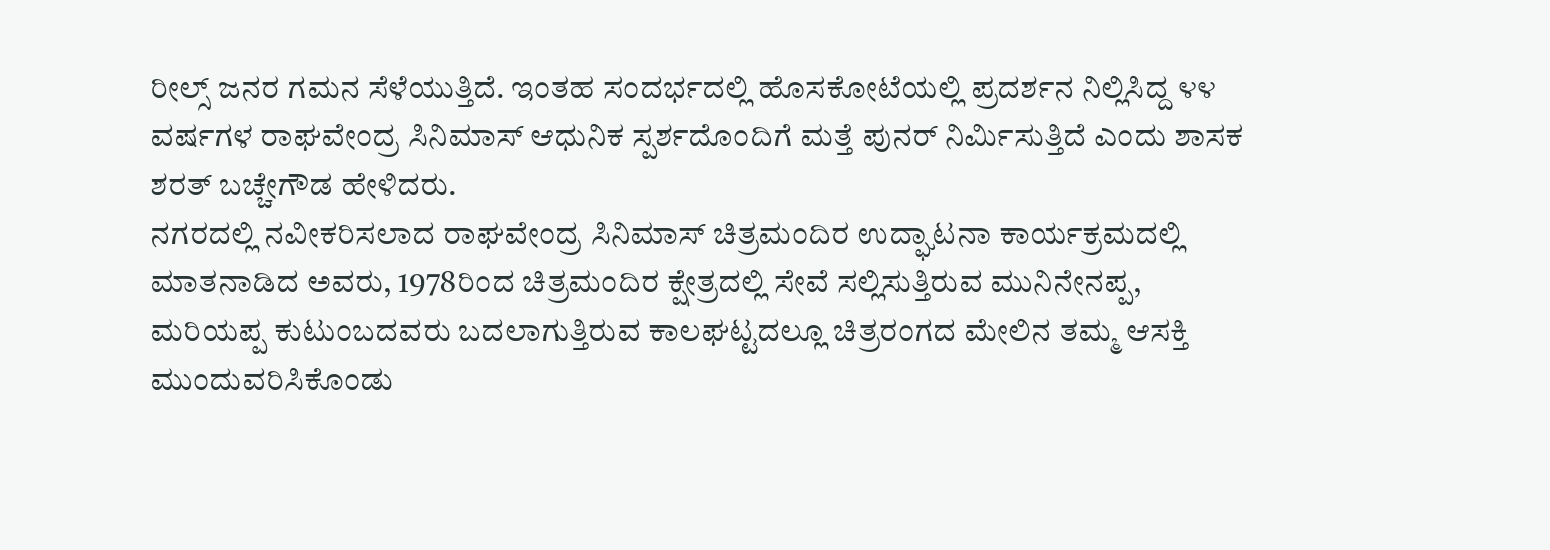ರೀಲ್ಸ್ ಜನರ ಗಮನ ಸೆಳೆಯುತ್ತಿದೆ. ಇಂತಹ ಸಂದರ್ಭದಲ್ಲಿ ಹೊಸಕೋಟೆಯಲ್ಲಿ ಪ್ರದರ್ಶನ ನಿಲ್ಲಿಸಿದ್ದ ೪೪ ವರ್ಷಗಳ ರಾಘವೇಂದ್ರ ಸಿನಿಮಾಸ್ ಆಧುನಿಕ ಸ್ಪರ್ಶದೊಂದಿಗೆ ಮತ್ತೆ ಪುನರ್ ನಿರ್ಮಿಸುತ್ತಿದೆ ಎಂದು ಶಾಸಕ ಶರತ್ ಬಚ್ಚೇಗೌಡ ಹೇಳಿದರು.
ನಗರದಲ್ಲಿ ನವೀಕರಿಸಲಾದ ರಾಘವೇಂದ್ರ ಸಿನಿಮಾಸ್ ಚಿತ್ರಮಂದಿರ ಉದ್ಘಾಟನಾ ಕಾರ್ಯಕ್ರಮದಲ್ಲಿ ಮಾತನಾಡಿದ ಅವರು, 1978ರಿಂದ ಚಿತ್ರಮಂದಿರ ಕ್ಷೇತ್ರದಲ್ಲಿ ಸೇವೆ ಸಲ್ಲಿಸುತ್ತಿರುವ ಮುನಿನೇನಪ್ಪ, ಮರಿಯಪ್ಪ ಕುಟುಂಬದವರು ಬದಲಾಗುತ್ತಿರುವ ಕಾಲಘಟ್ಟದಲ್ಲೂ ಚಿತ್ರರಂಗದ ಮೇಲಿನ ತಮ್ಮ ಆಸಕ್ತಿ ಮುಂದುವರಿಸಿಕೊಂಡು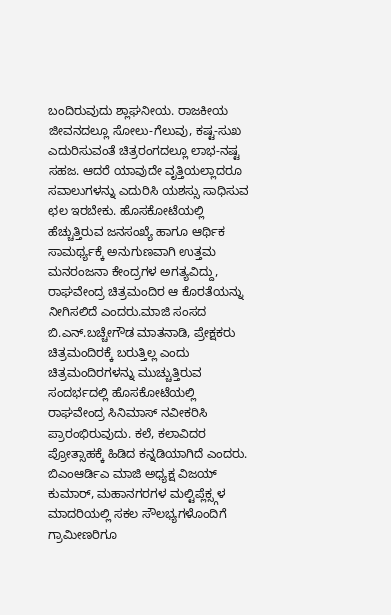ಬಂದಿರುವುದು ಶ್ಲಾಘನೀಯ. ರಾಜಕೀಯ ಜೀವನದಲ್ಲೂ ಸೋಲು-ಗೆಲುವು, ಕಷ್ಟ-ಸುಖ ಎದುರಿಸುವಂತೆ ಚಿತ್ರರಂಗದಲ್ಲೂ ಲಾಭ-ನಷ್ಟ ಸಹಜ. ಆದರೆ ಯಾವುದೇ ವೃತ್ತಿಯಲ್ಲಾದರೂ ಸವಾಲುಗಳನ್ನು ಎದುರಿಸಿ ಯಶಸ್ಸು ಸಾಧಿಸುವ ಛಲ ಇರಬೇಕು. ಹೊಸಕೋಟೆಯಲ್ಲಿ ಹೆಚ್ಚುತ್ತಿರುವ ಜನಸಂಖ್ಯೆ ಹಾಗೂ ಆರ್ಥಿಕ ಸಾಮರ್ಥ್ಯಕ್ಕೆ ಅನುಗುಣವಾಗಿ ಉತ್ತಮ ಮನರಂಜನಾ ಕೇಂದ್ರಗಳ ಅಗತ್ಯವಿದ್ದು, ರಾಘವೇಂದ್ರ ಚಿತ್ರಮಂದಿರ ಆ ಕೊರತೆಯನ್ನು ನೀಗಿಸಲಿದೆ ಎಂದರು.ಮಾಜಿ ಸಂಸದ ಬಿ.ಎನ್.ಬಚ್ಚೇಗೌಡ ಮಾತನಾಡಿ, ಪ್ರೇಕ್ಷಕರು ಚಿತ್ರಮಂದಿರಕ್ಕೆ ಬರುತ್ತಿಲ್ಲ ಎಂದು ಚಿತ್ರಮಂದಿರಗಳನ್ನು ಮುಚ್ಚುತ್ತಿರುವ ಸಂದರ್ಭದಲ್ಲಿ ಹೊಸಕೋಟೆಯಲ್ಲಿ ರಾಘವೇಂದ್ರ ಸಿನಿಮಾಸ್ ನವೀಕರಿಸಿ ಪ್ರಾರಂಭಿರುವುದು. ಕಲೆ, ಕಲಾವಿದರ ಪ್ರೋತ್ಸಾಹಕ್ಕೆ ಹಿಡಿದ ಕನ್ನಡಿಯಾಗಿದೆ ಎಂದರು.
ಬಿಎಂಆರ್ಡಿಎ ಮಾಜಿ ಅಧ್ಯಕ್ಷ ವಿಜಯ್ ಕುಮಾರ್, ಮಹಾನಗರಗಳ ಮಲ್ಟಿಪ್ಲೆಕ್ಸ್ಗಳ ಮಾದರಿಯಲ್ಲಿ ಸಕಲ ಸೌಲಭ್ಯಗಳೊಂದಿಗೆ ಗ್ರಾಮೀಣರಿಗೂ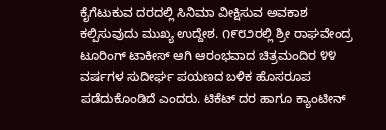ಕೈಗೆಟುಕುವ ದರದಲ್ಲಿ ಸಿನಿಮಾ ವೀಕ್ಷಿಸುವ ಅವಕಾಶ ಕಲ್ಪಿಸುವುದು ಮುಖ್ಯ ಉದ್ದೇಶ. ೧೯೮೨ರಲ್ಲಿ ಶ್ರೀ ರಾಘವೇಂದ್ರ ಟೂರಿಂಗ್ ಟಾಕೀಸ್ ಆಗಿ ಆರಂಭವಾದ ಚಿತ್ರಮಂದಿರ ೪೪ ವರ್ಷಗಳ ಸುದೀರ್ಘ ಪಯಣದ ಬಳಿಕ ಹೊಸರೂಪ ಪಡೆದುಕೊಂಡಿದೆ ಎಂದರು. ಟಿಕೆಟ್ ದರ ಹಾಗೂ ಕ್ಯಾಂಟೀನ್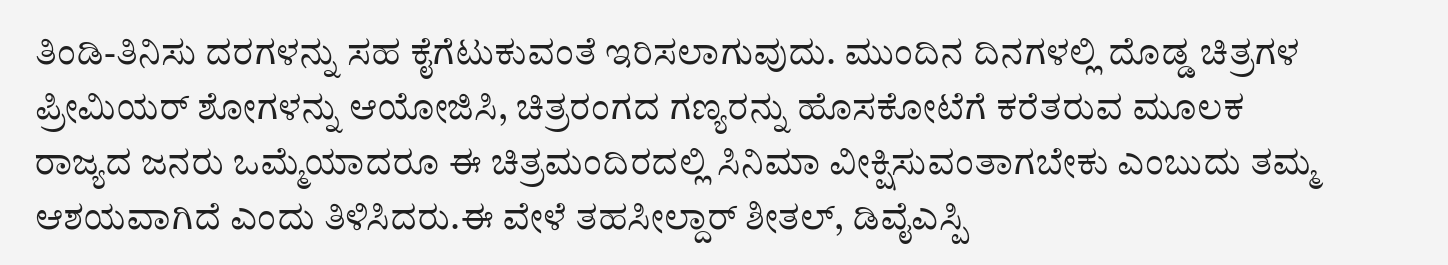ತಿಂಡಿ-ತಿನಿಸು ದರಗಳನ್ನು ಸಹ ಕೈಗೆಟುಕುವಂತೆ ಇರಿಸಲಾಗುವುದು. ಮುಂದಿನ ದಿನಗಳಲ್ಲಿ ದೊಡ್ಡ ಚಿತ್ರಗಳ ಪ್ರೀಮಿಯರ್ ಶೋಗಳನ್ನು ಆಯೋಜಿಸಿ, ಚಿತ್ರರಂಗದ ಗಣ್ಯರನ್ನು ಹೊಸಕೋಟೆಗೆ ಕರೆತರುವ ಮೂಲಕ ರಾಜ್ಯದ ಜನರು ಒಮ್ಮೆಯಾದರೂ ಈ ಚಿತ್ರಮಂದಿರದಲ್ಲಿ ಸಿನಿಮಾ ವೀಕ್ಷಿಸುವಂತಾಗಬೇಕು ಎಂಬುದು ತಮ್ಮ ಆಶಯವಾಗಿದೆ ಎಂದು ತಿಳಿಸಿದರು.ಈ ವೇಳೆ ತಹಸೀಲ್ದಾರ್ ಶೀತಲ್, ಡಿವೈಎಸ್ಪಿ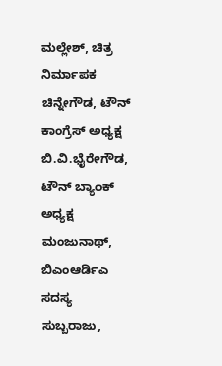ಮಲ್ಲೇಶ್, ಚಿತ್ರ ನಿರ್ಮಾಪಕ ಚಿನ್ನೇಗೌಡ, ಟೌನ್ ಕಾಂಗ್ರೆಸ್ ಅಧ್ಯಕ್ಷ ಬಿ.ವಿ.ಭೈರೇಗೌಡ, ಟೌನ್ ಬ್ಯಾಂಕ್ ಅಧ್ಯಕ್ಷ ಮಂಜುನಾಥ್, ಬಿಎಂಆರ್ಡಿಎ ಸದಸ್ಯ ಸುಬ್ಬರಾಜು,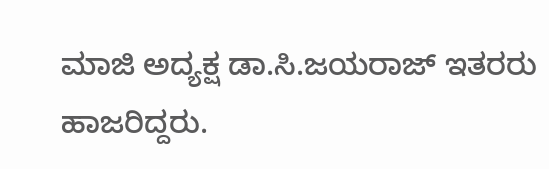ಮಾಜಿ ಅದ್ಯಕ್ಷ ಡಾ.ಸಿ.ಜಯರಾಜ್ ಇತರರು ಹಾಜರಿದ್ದರು.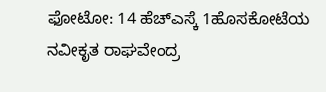ಫೋಟೋ: 14 ಹೆಚ್ಎಸ್ಕೆ 1ಹೊಸಕೋಟೆಯ ನವೀಕೃತ ರಾಘವೇಂದ್ರ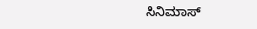ಸಿನಿಮಾಸ್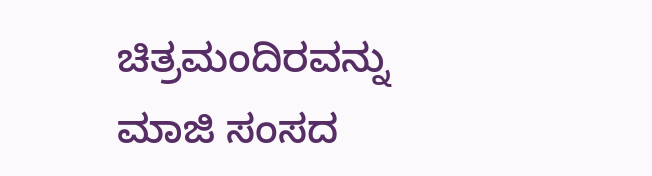ಚಿತ್ರಮಂದಿರವನ್ನು ಮಾಜಿ ಸಂಸದ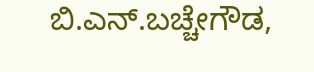ಬಿ.ಎನ್.ಬಚ್ಚೇಗೌಡ,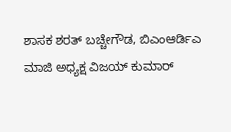ಶಾಸಕ ಶರತ್ ಬಚ್ಚೇಗೌಡ, ಬಿಎಂಆರ್ಡಿಎ ಮಾಜಿ ಅಧ್ಯಕ್ಷ ವಿಜಯ್ ಕುಮಾರ್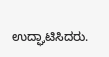ಉದ್ಘಾಟಿಸಿದರು.